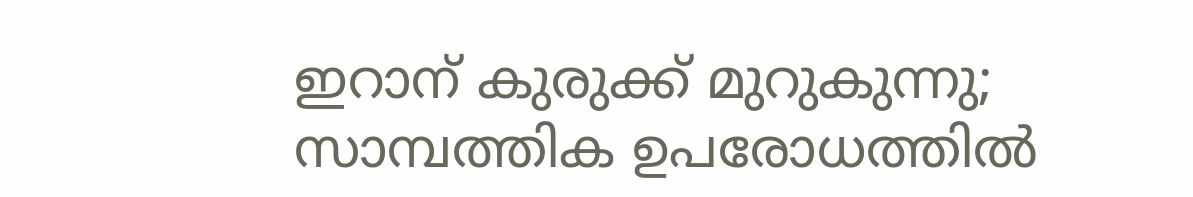ഇറാന് കുരുക്ക് മുറുകുന്നു; സാമ്പത്തിക ഉപരോധത്തില്‍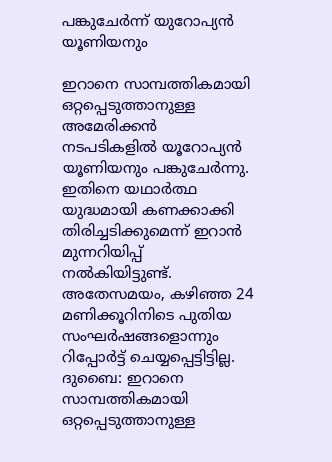പങ്കുചേര്‍ന്ന് യുറോപ്യന്‍ യൂണിയനും

ഇറാനെ സാമ്പത്തികമായി ഒറ്റപ്പെടുത്താനുള്ള അമേരിക്കന്‍ നടപടികളില്‍ യൂറോപ്യന്‍ യൂണിയനും പങ്കുചേര്‍ന്നു. ഇതിനെ യഥാര്‍ത്ഥ യുദ്ധമായി കണക്കാക്കി തിരിച്ചടിക്കുമെന്ന് ഇറാന്‍ മുന്നറിയിപ്പ് നല്‍കിയിട്ടുണ്ട്. അതേസമയം, കഴിഞ്ഞ 24 മണിക്കൂറിനിടെ പുതിയ സംഘര്‍ഷങ്ങളൊന്നും റിപ്പോര്‍ട്ട് ചെയ്യപ്പെട്ടിട്ടില്ല.
ദുബൈ: ഇറാനെ സാമ്പത്തികമായി ഒറ്റപ്പെടുത്താനുള്ള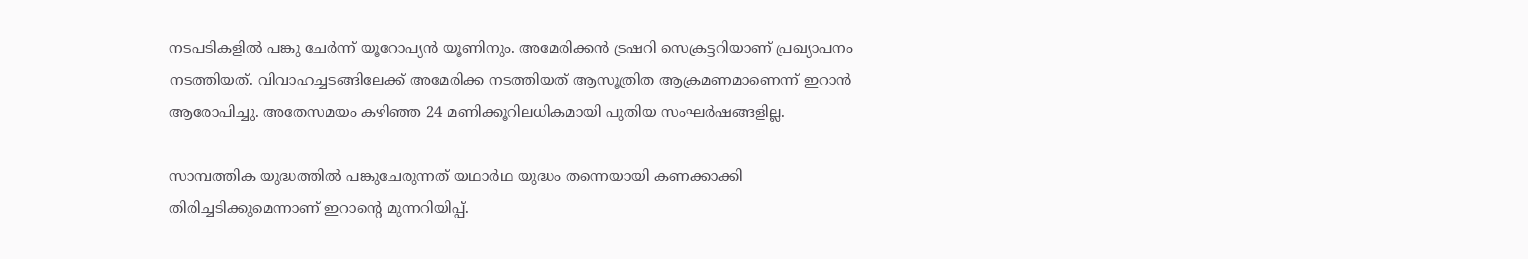നടപടികളില്‍ പങ്കു ചേര്‍ന്ന് യൂറോപ്യന്‍ യൂണിനും. അമേരിക്കന്‍ ട്രഷറി സെക്രട്ടറിയാണ് പ്രഖ്യാപനം നടത്തിയത്. വിവാഹച്ചടങ്ങിലേക്ക് അമേരിക്ക നടത്തിയത് ആസൂത്രിത ആക്രമണമാണെന്ന് ഇറാന്‍ ആരോപിച്ചു. അതേസമയം കഴിഞ്ഞ 24 മണിക്കൂറിലധികമായി പുതിയ സംഘര്‍ഷങ്ങളില്ല.

സാമ്പത്തിക യുദ്ധത്തില്‍ പങ്കുചേരുന്നത് യഥാര്‍ഥ യുദ്ധം തന്നെയായി കണക്കാക്കി തിരിച്ചടിക്കുമെന്നാണ് ഇറാന്റെ മുന്നറിയിപ്പ്.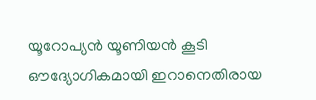യൂറോപ്യന്‍ യൂണിയന്‍ കൂടി ഔദ്യോഗികമായി ഇറാനെതിരായ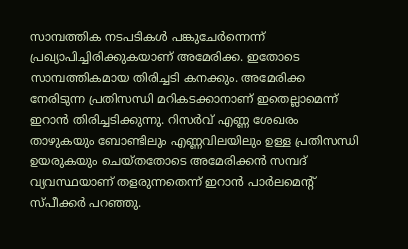സാമ്പത്തിക നടപടികള്‍ പങ്കുചേര്‍ന്നെന്ന് പ്രഖ്യാപിച്ചിരിക്കുകയാണ് അമേരിക്ക. ഇതോടെ സാമ്പത്തികമായ തിരിച്ചടി കനക്കും. അമേരിക്ക നേരിടുന്ന പ്രതിസന്ധി മറികടക്കാനാണ് ഇതെല്ലാമെന്ന് ഇറാന്‍ തിരിച്ചടിക്കുന്നു. റിസര്‍വ് എണ്ണ ശേഖരം താഴുകയും ബോണ്ടിലും എണ്ണവിലയിലും ഉള്ള പ്രതിസന്ധി ഉയരുകയും ചെയ്തതോടെ അമേരിക്കന്‍ സമ്പദ് വ്യവസ്ഥയാണ് തളരുന്നതെന്ന് ഇറാന്‍ പാര്‍ലമെന്റ് സ്പീക്കര്‍ പറഞ്ഞു.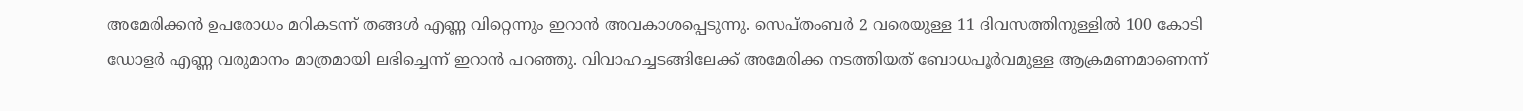അമേരിക്കന്‍ ഉപരോധം മറികടന്ന് തങ്ങള്‍ എണ്ണ വിറ്റെന്നും ഇറാന്‍ അവകാശപ്പെടുന്നു. സെപ്തംബര്‍ 2 വരെയുള്ള 11 ദിവസത്തിനുള്ളില്‍ 100 കോടി ഡോളര്‍ എണ്ണ വരുമാനം മാത്രമായി ലഭിച്ചെന്ന് ഇറാന്‍ പറഞ്ഞു. വിവാഹച്ചടങ്ങിലേക്ക് അമേരിക്ക നടത്തിയത് ബോധപൂര്‍വമുള്ള ആക്രമണമാണെന്ന്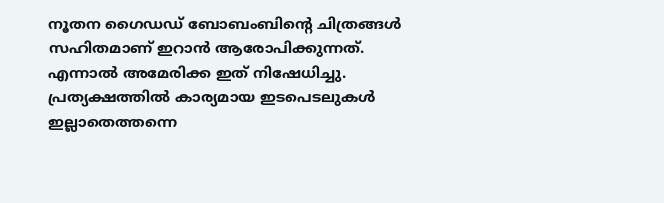നൂതന ഗൈഡഡ് ബോബംബിന്റെ ചിത്രങ്ങള്‍ സഹിതമാണ് ഇറാന്‍ ആരോപിക്കുന്നത്. എന്നാല്‍ അമേരിക്ക ഇത് നിഷേധിച്ചു. പ്രത്യക്ഷത്തില്‍ കാര്യമായ ഇടപെടലുകള്‍ ഇല്ലാതെത്തന്നെ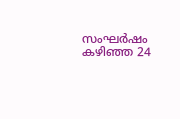സംഘര്‍ഷം കഴിഞ്ഞ 24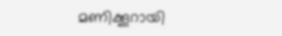മണിക്കൂറായി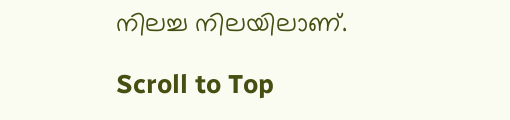നിലച്ച നിലയിലാണ്.

Scroll to Top